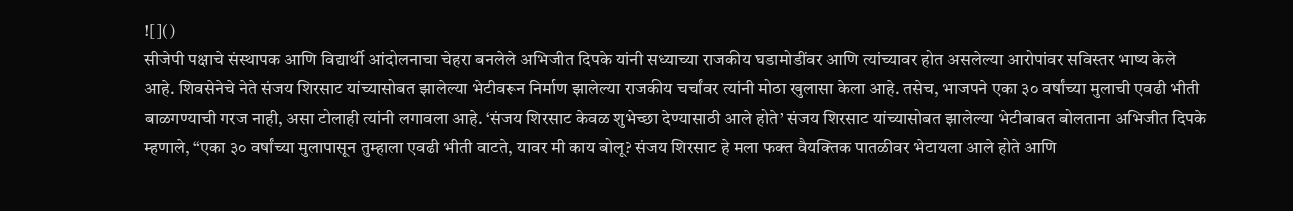![]()
सीजेपी पक्षाचे संस्थापक आणि विद्यार्थी आंदोलनाचा चेहरा बनलेले अभिजीत दिपके यांनी सध्याच्या राजकीय घडामोडींवर आणि त्यांच्यावर होत असलेल्या आरोपांवर सविस्तर भाष्य केले आहे. शिवसेनेचे नेते संजय शिरसाट यांच्यासोबत झालेल्या भेटीवरून निर्माण झालेल्या राजकीय चर्चांवर त्यांनी मोठा खुलासा केला आहे. तसेच, भाजपने एका ३० वर्षांच्या मुलाची एवढी भीती बाळगण्याची गरज नाही, असा टोलाही त्यांनी लगावला आहे. ‘संजय शिरसाट केवळ शुभेच्छा देण्यासाठी आले होते’ संजय शिरसाट यांच्यासोबत झालेल्या भेटीबाबत बोलताना अभिजीत दिपके म्हणाले, “एका ३० वर्षांच्या मुलापासून तुम्हाला एवढी भीती वाटते, यावर मी काय बोलू? संजय शिरसाट हे मला फक्त वैयक्तिक पातळीवर भेटायला आले होते आणि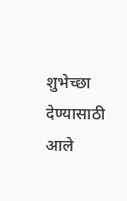शुभेच्छा देण्यासाठी आले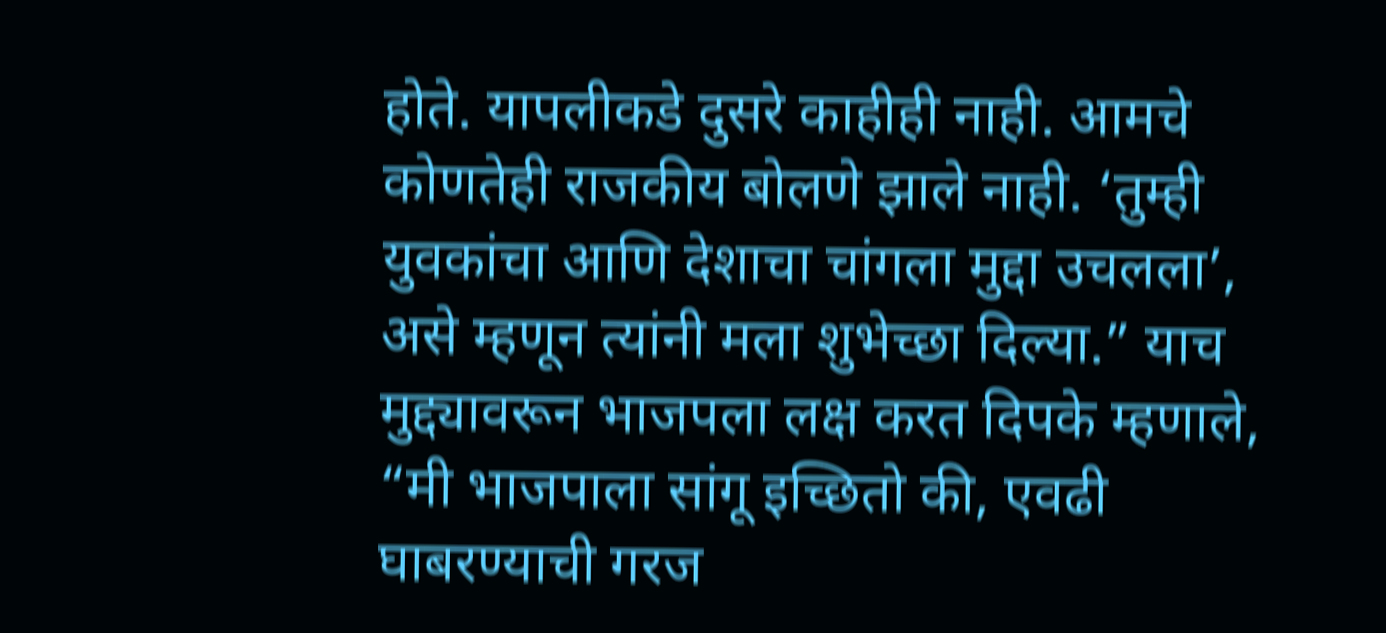होते. यापलीकडे दुसरे काहीही नाही. आमचे कोणतेही राजकीय बोलणे झाले नाही. ‘तुम्ही युवकांचा आणि देशाचा चांगला मुद्दा उचलला’, असे म्हणून त्यांनी मला शुभेच्छा दिल्या.” याच मुद्द्यावरून भाजपला लक्ष करत दिपके म्हणाले, “मी भाजपाला सांगू इच्छितो की, एवढी घाबरण्याची गरज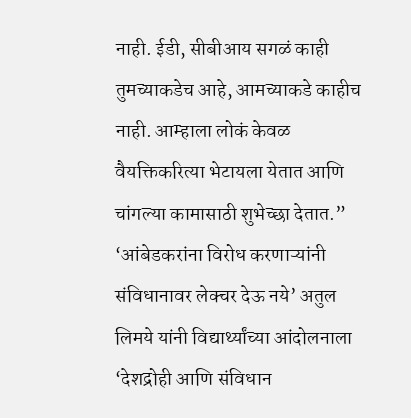नाही. ईडी, सीबीआय सगळं काही तुमच्याकडेच आहे, आमच्याकडे काहीच नाही. आम्हाला लोकं केवळ वैयक्तिकरित्या भेटायला येतात आणि चांगल्या कामासाठी शुभेच्छा देतात.” ‘आंबेडकरांना विरोध करणाऱ्यांनी संविधानावर लेक्चर देऊ नये’ अतुल लिमये यांनी विद्यार्थ्यांच्या आंदोलनाला ‘देशद्रोही आणि संविधान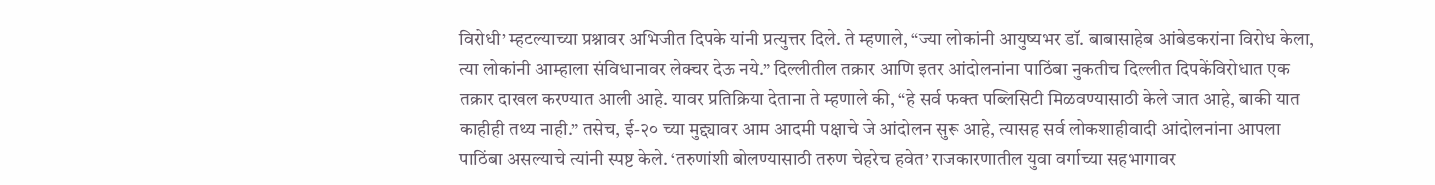विरोधी’ म्हटल्याच्या प्रश्नावर अभिजीत दिपके यांनी प्रत्युत्तर दिले. ते म्हणाले, “ज्या लोकांनी आयुष्यभर डॉ. बाबासाहेब आंबेडकरांना विरोध केला, त्या लोकांनी आम्हाला संविधानावर लेक्चर देऊ नये.” दिल्लीतील तक्रार आणि इतर आंदोलनांना पाठिंबा नुकतीच दिल्लीत दिपकेंविरोधात एक तक्रार दाखल करण्यात आली आहे. यावर प्रतिक्रिया देताना ते म्हणाले की, “हे सर्व फक्त पब्लिसिटी मिळवण्यासाठी केले जात आहे, बाकी यात काहीही तथ्य नाही.” तसेच, ई-२० च्या मुद्द्यावर आम आदमी पक्षाचे जे आंदोलन सुरू आहे, त्यासह सर्व लोकशाहीवादी आंदोलनांना आपला पाठिंबा असल्याचे त्यांनी स्पष्ट केले. ‘तरुणांशी बोलण्यासाठी तरुण चेहरेच हवेत’ राजकारणातील युवा वर्गाच्या सहभागावर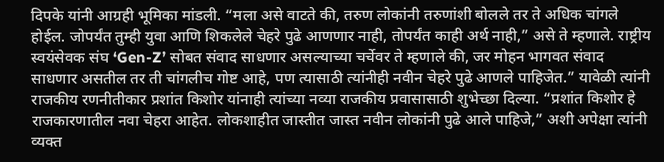दिपके यांनी आग्रही भूमिका मांडली. “मला असे वाटते की, तरुण लोकांनी तरुणांशी बोलले तर ते अधिक चांगले होईल. जोपर्यंत तुम्ही युवा आणि शिकलेले चेहरे पुढे आणणार नाही, तोपर्यंत काही अर्थ नाही,” असे ते म्हणाले. राष्ट्रीय स्वयंसेवक संघ ‘Gen-Z’ सोबत संवाद साधणार असल्याच्या चर्चेवर ते म्हणाले की, जर मोहन भागवत संवाद साधणार असतील तर ती चांगलीच गोष्ट आहे, पण त्यासाठी त्यांनीही नवीन चेहरे पुढे आणले पाहिजेत.” यावेळी त्यांनी राजकीय रणनीतीकार प्रशांत किशोर यांनाही त्यांच्या नव्या राजकीय प्रवासासाठी शुभेच्छा दिल्या. “प्रशांत किशोर हे राजकारणातील नवा चेहरा आहेत. लोकशाहीत जास्तीत जास्त नवीन लोकांनी पुढे आले पाहिजे,” अशी अपेक्षा त्यांनी व्यक्त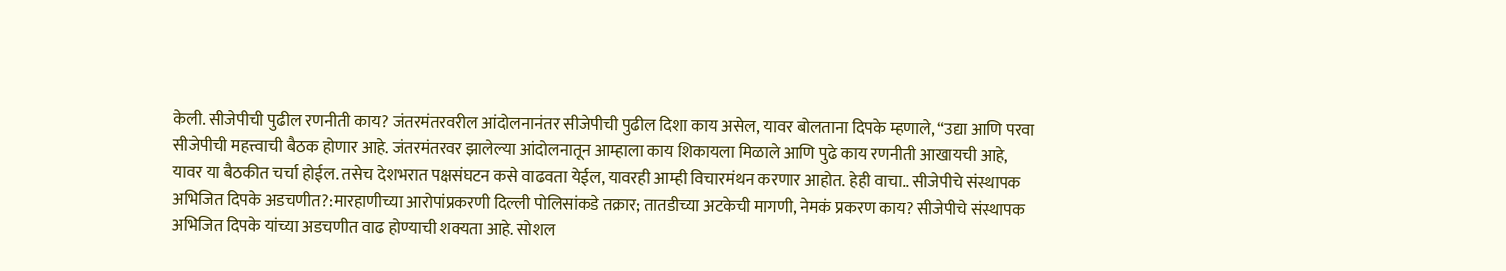केली. सीजेपीची पुढील रणनीती काय? जंतरमंतरवरील आंदोलनानंतर सीजेपीची पुढील दिशा काय असेल, यावर बोलताना दिपके म्हणाले, “उद्या आणि परवा सीजेपीची महत्त्वाची बैठक होणार आहे. जंतरमंतरवर झालेल्या आंदोलनातून आम्हाला काय शिकायला मिळाले आणि पुढे काय रणनीती आखायची आहे, यावर या बैठकीत चर्चा होईल. तसेच देशभरात पक्षसंघटन कसे वाढवता येईल, यावरही आम्ही विचारमंथन करणार आहोत. हेही वाचा.. सीजेपीचे संस्थापक अभिजित दिपके अडचणीत?:मारहाणीच्या आरोपांप्रकरणी दिल्ली पोलिसांकडे तक्रार; तातडीच्या अटकेची मागणी, नेमकं प्रकरण काय? सीजेपीचे संस्थापक अभिजित दिपके यांच्या अडचणीत वाढ होण्याची शक्यता आहे. सोशल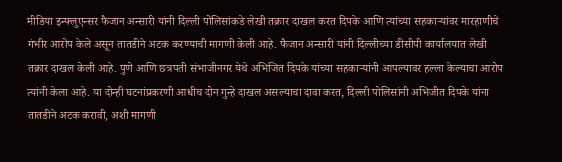मीडिया इन्फ्लुएन्सर फैजान अन्सारी यांनी दिल्ली पोलिसांकडे लेखी तक्रार दाखल करत दिपके आणि त्यांच्या सहकाऱ्यांवर मारहाणीचे गंभीर आरोप केले असून तातडीने अटक करण्याची मागणी केली आहे. फैजान अन्सारी यांनी दिल्लीच्या डीसीपी कार्यालयात लेखी तक्रार दाखल केली आहे. पुणे आणि छत्रपती संभाजीनगर येथे अभिजित दिपके यांच्या सहकाऱ्यांनी आपल्यावर हल्ला केल्याचा आरोप त्यांनी केला आहे. या दोन्ही घटनांप्रकरणी आधीच दोन गुन्हे दाखल असल्याचा दावा करत, दिल्ली पोलिसांनी अभिजीत दिपके यांना तातडीने अटक करावी, अशी मागणी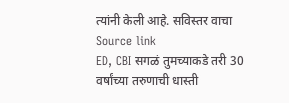त्यांनी केली आहे. सविस्तर वाचा
Source link
ED, CBI सगळं तुमच्याकडे तरी 30 वर्षांच्या तरुणाची धास्ती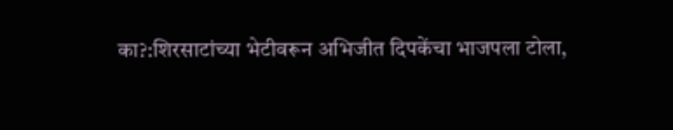का?:शिरसाटांच्या भेटीवरून अभिजीत दिपकेंचा भाजपला टोला,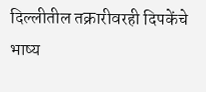दिल्लीतील तक्रारीवरही दिपकेंचे भाष्य